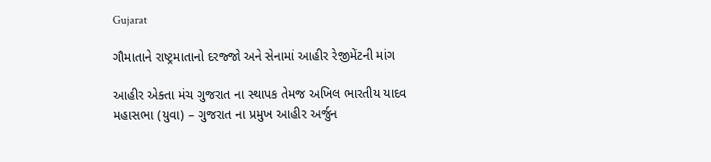Gujarat

ગૌમાતાને રાષ્ટ્રમાતાનો દરજ્જો અને સેનામાં આહીર રેજીમેંટની માંગ

આહીર એક્તા મંચ ગુજરાત ના સ્થાપક તેમજ અખિલ ભારતીય યાદવ મહાસભા (યુવા) – ગુજરાત ના પ્રમુખ આહીર અર્જુન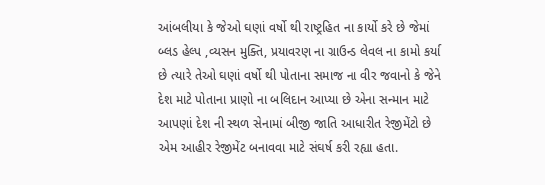આંબલીયા કે જેઓ ઘણાં વર્ષો થી રાષ્ટ્રહિત ના કાર્યો કરે છે જેમાં બ્લડ હેલ્પ ,વ્યસન મુક્તિ, પ્રયાવરણ ના ગ્રાઉન્ડ લેવલ ના કામો કર્યા છે ત્યારે તેઓ ઘણાં વર્ષો થી પોતાના સમાજ ના વીર જવાનો કે જેને દેશ માટે પોતાના પ્રાણો ના બલિદાન આપ્યા છે એના સન્માન માટે આપણાં દેશ ની સ્થળ સેનામાં બીજી જાતિ આધારીત રેજીમેંટો છે એમ આહીર રેજીમેંટ બનાવવા માટે સંઘર્ષ કરી રહ્યા હતા.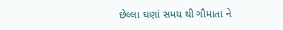છેલ્લા ઘણાં સમય થી ગૌમાતા ને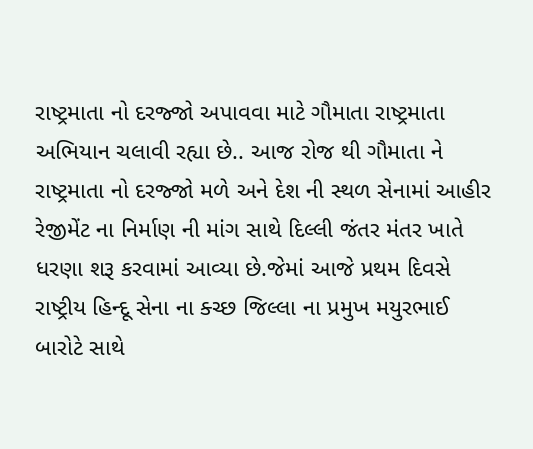રાષ્ટ્રમાતા નો દરજ્જો અપાવવા માટે ગૌમાતા રાષ્ટ્રમાતા અભિયાન ચલાવી રહ્યા છે.. આજ રોજ થી ગૌમાતા ને રાષ્ટ્રમાતા નો દરજ્જો મળે અને દેશ ની સ્થળ સેનામાં આહીર રેજીમેંટ ના નિર્માણ ની માંગ સાથે દિલ્લી જંતર મંતર ખાતે ધરણા શરૂ કરવામાં આવ્યા છે.જેમાં આજે પ્રથમ દિવસે રાષ્ટ્રીય હિન્દૂ સેના ના ક્ચ્છ જિલ્લા ના પ્રમુખ મયુરભાઈ બારોટે સાથે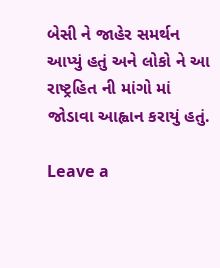બેસી ને જાહેર સમર્થન આપ્યું હતું અને લોકો ને આ રાષ્ટ્રહિત ની માંગો માં જોડાવા આહ્વાન કરાયું હતું.

Leave a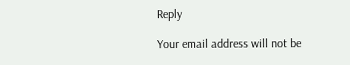Reply

Your email address will not be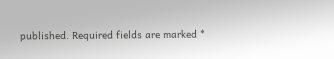published. Required fields are marked *